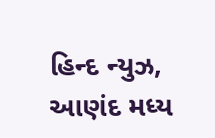હિન્દ ન્યુઝ, આણંદ મધ્ય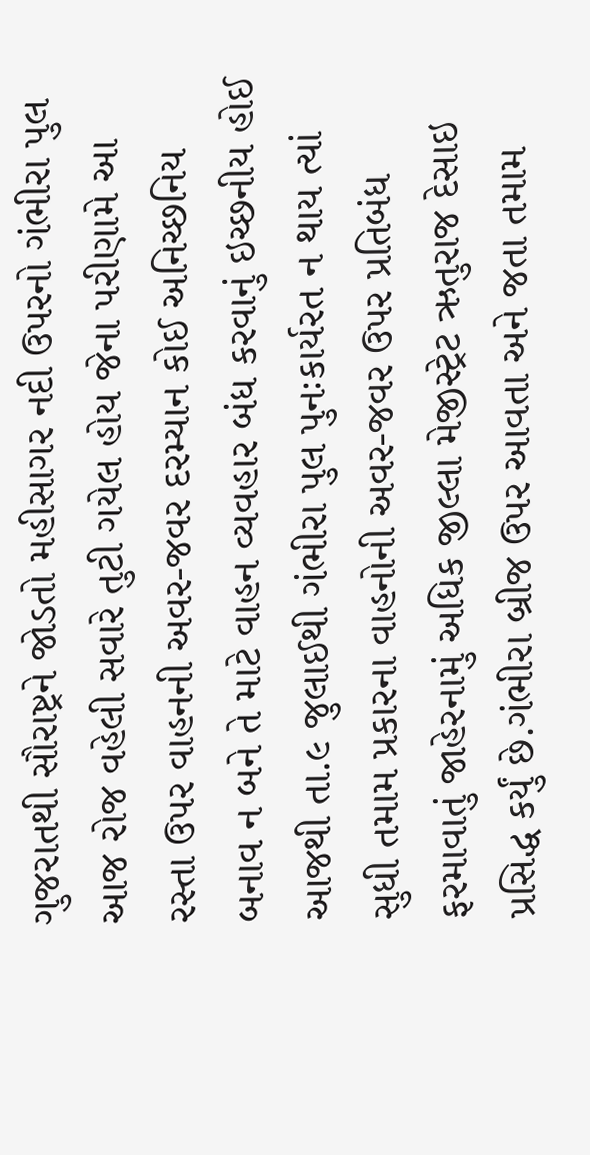ગુજરાતથી સૌરાષ્ટ્રને જોડતો મહીસાગર નદી ઉપરનો ગંભીરા પુલ આજ રોજ વહેલી સવારે તુટી ગયેલ હોય જેના પરીણામે આ રસ્તા ઉપર વાહનની અવર-જવર દરમ્યાન કોઈ અનિચ્છનિય બનાવ ન બને તે માટે વાહન વ્યવહાર બંધ કરવાનું ઇચ્છનીય હોઈ આજથી તા.૯ જુલાઈથી ગંભીરા પુલ પુનઃકાર્યરત ન થાય ત્યાં સુધી તમામ પ્રકારના વાહનોની અવર-જવર ઉપર પ્રતિબંધ ફરમાવાતું જાહેરનામું અધિક જીલ્લા મેજીસ્ટ્રેટ ઋતુરાજ દેસાઇ પ્રસિદ્ધ કર્યું છે.ગંભીરા બ્રીજ ઉપર આવતા અને જતા તમામ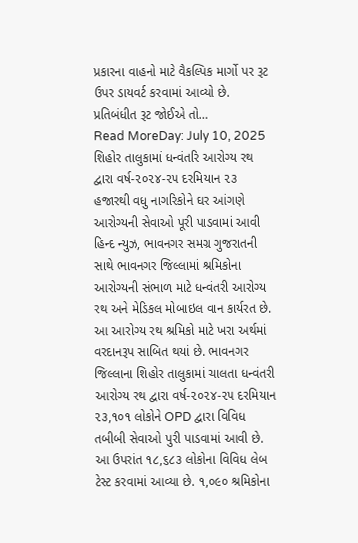પ્રકારના વાહનો માટે વૈકલ્પિક માર્ગો પર રૂટ ઉપર ડાયવર્ટ કરવામાં આવ્યો છે. પ્રતિબંધીત રૂટ જોઈએ તો…
Read MoreDay: July 10, 2025
શિહોર તાલુકામાં ધન્વંતરિ આરોગ્ય રથ દ્વારા વર્ષ-૨૦૨૪-૨૫ દરમિયાન ૨૩ હજારથી વધુ નાગરિકોને ઘર આંગણે આરોગ્યની સેવાઓ પૂરી પાડવામાં આવી
હિન્દ ન્યુઝ, ભાવનગર સમગ્ર ગુજરાતની સાથે ભાવનગર જિલ્લામાં શ્રમિકોના આરોગ્યની સંભાળ માટે ધન્વંતરી આરોગ્ય રથ અને મેડિકલ મોબાઇલ વાન કાર્યરત છે. આ આરોગ્ય રથ શ્રમિકો માટે ખરા અર્થમાં વરદાનરૂપ સાબિત થયાં છે. ભાવનગર જિલ્લાના શિહોર તાલુકામાં ચાલતા ધન્વંતરી આરોગ્ય રથ દ્વારા વર્ષ-૨૦૨૪-૨૫ દરમિયાન ૨૩,૧૦૧ લોકોને OPD દ્વારા વિવિધ તબીબી સેવાઓ પુરી પાડવામાં આવી છે. આ ઉપરાંત ૧૮,૬૮૩ લોકોના વિવિધ લેબ ટેસ્ટ કરવામાં આવ્યા છે. ૧,૦૯૦ શ્રમિકોના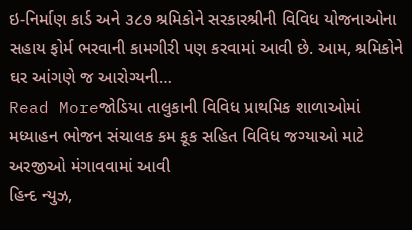ઇ-નિર્માણ કાર્ડ અને ૩૮૭ શ્રમિકોને સરકારશ્રીની વિવિધ યોજનાઓના સહાય ફોર્મ ભરવાની કામગીરી પણ કરવામાં આવી છે. આમ, શ્રમિકોને ઘર આંગણે જ આરોગ્યની…
Read Moreજોડિયા તાલુકાની વિવિધ પ્રાથમિક શાળાઓમાં મધ્યાહન ભોજન સંચાલક કમ કૂક સહિત વિવિધ જગ્યાઓ માટે અરજીઓ મંગાવવામાં આવી
હિન્દ ન્યુઝ,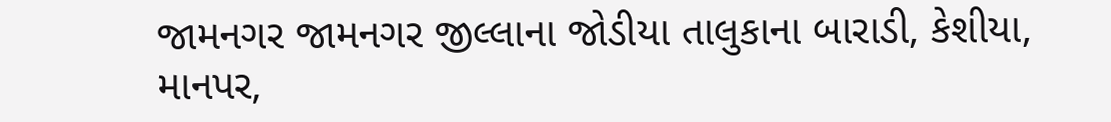જામનગર જામનગર જીલ્લાના જોડીયા તાલુકાના બારાડી, કેશીયા, માનપર,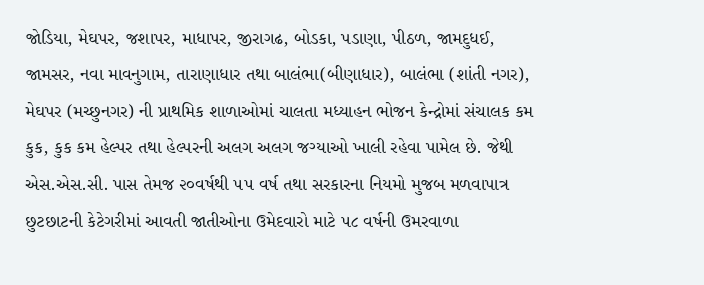જોડિયા, મેઘપર, જશાપર, માધાપર, જીરાગઢ, બોડકા, પડાણા, પીઠળ, જામદુધઈ, જામસર, નવા માવનુગામ, તારાણાધાર તથા બાલંભા(બીણાધાર), બાલંભા (શાંતી નગર), મેઘપર (મચ્છુનગર) ની પ્રાથમિક શાળાઓમાં ચાલતા મધ્યાહન ભોજન કેન્દ્રોમાં સંચાલક કમ કુક, કુક કમ હેલ્પર તથા હેલ્પરની અલગ અલગ જગ્યાઓ ખાલી રહેવા પામેલ છે. જેથી એસ.એસ.સી. પાસ તેમજ ૨૦વર્ષથી ૫૫ વર્ષ તથા સરકારના નિયમો મુજબ મળવાપાત્ર છુટછાટની કેટેગરીમાં આવતી જાતીઓના ઉમેદવારો માટે ૫૮ વર્ષની ઉમરવાળા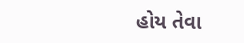હોય તેવા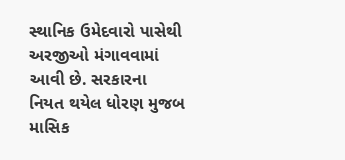સ્થાનિક ઉમેદવારો પાસેથી અરજીઓ મંગાવવામાં આવી છે. સરકારના નિયત થયેલ ધોરણ મુજબ માસિક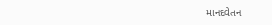માનદવેતન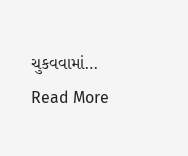ચુકવવામાં…
Read More